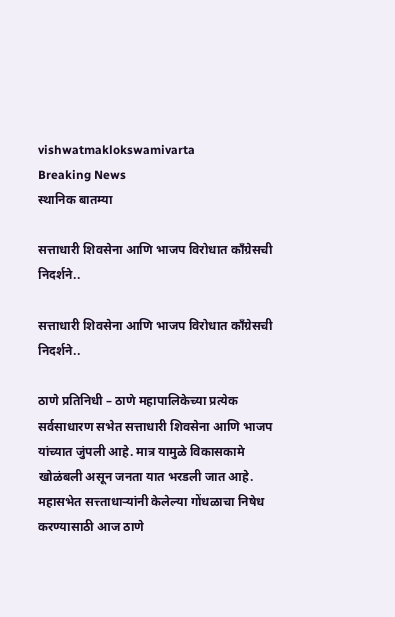vishwatmaklokswamivarta
Breaking News
स्थानिक बातम्या

सत्ताधारी शिवसेना आणि भाजप विरोधात काँग्रेसची निदर्शने..

सत्ताधारी शिवसेना आणि भाजप विरोधात काँग्रेसची निदर्शने..

ठाणे प्रतिनिधी – ठाणे महापालिकेच्या प्रत्येक सर्वसाधारण सभेत सत्ताधारी शिवसेना आणि भाजप यांच्यात जुंपली आहे. मात्र यामुळे विकासकामे खोळंबली असून जनता यात भरडली जात आहे. महासभेत सत्त्ताधाऱ्यांनी केलेल्या गोंधळाचा निषेध करण्यासाठी आज ठाणे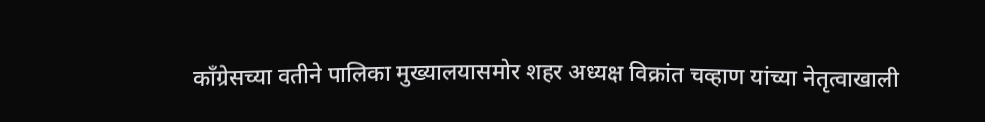काँग्रेसच्या वतीने पालिका मुख्यालयासमोर शहर अध्यक्ष विक्रांत चव्हाण यांच्या नेतृत्वाखाली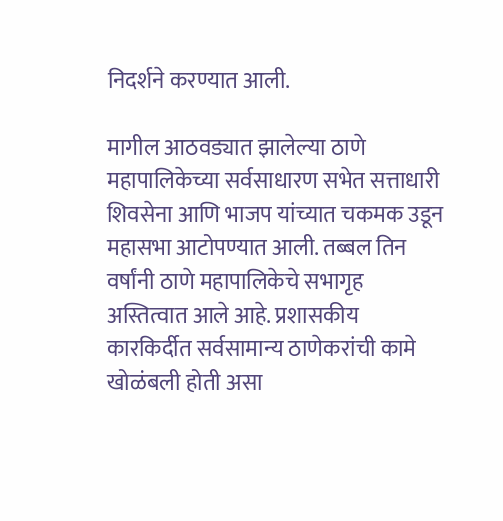निदर्शने करण्यात आली.

मागील आठवड्यात झालेल्या ठाणे महापालिकेच्या सर्वसाधारण सभेत सत्ताधारी शिवसेना आणि भाजप यांच्यात चकमक उडून महासभा आटोपण्यात आली. तब्बल तिन वर्षांनी ठाणे महापालिकेचे सभागृह अस्तित्वात आले आहे. प्रशासकीय कारकिर्दीत सर्वसामान्य ठाणेकरांची कामे खोळंबली होती असा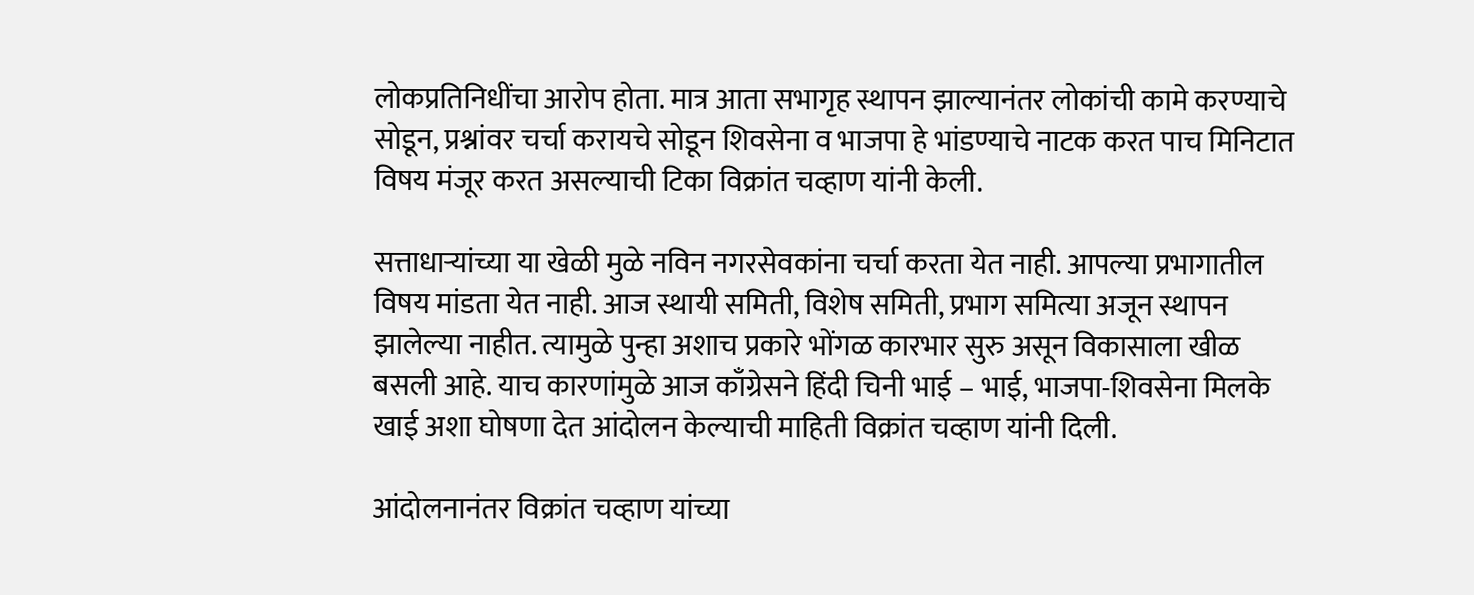लोकप्रतिनिधींचा आरोप होता. मात्र आता सभागृह स्थापन झाल्यानंतर लोकांची कामे करण्याचे सोडून, प्रश्नांवर चर्चा करायचे सोडून शिवसेना व भाजपा हे भांडण्याचे नाटक करत पाच मिनिटात विषय मंजूर करत असल्याची टिका विक्रांत चव्हाण यांनी केली.

सत्ताधाऱ्यांच्या या खेळी मुळे नविन नगरसेवकांना चर्चा करता येत नाही. आपल्या प्रभागातील विषय मांडता येत नाही. आज स्थायी समिती, विशेष समिती, प्रभाग समित्या अजून स्थापन झालेल्या नाहीत. त्यामुळे पुन्हा अशाच प्रकारे भोंगळ कारभार सुरु असून विकासाला खीळ बसली आहे. याच कारणांमुळे आज काँग्रेसने हिंदी चिनी भाई – भाई, भाजपा-शिवसेना मिलके खाई अशा घोषणा देत आंदोलन केल्याची माहिती विक्रांत चव्हाण यांनी दिली.

आंदोलनानंतर विक्रांत चव्हाण यांच्या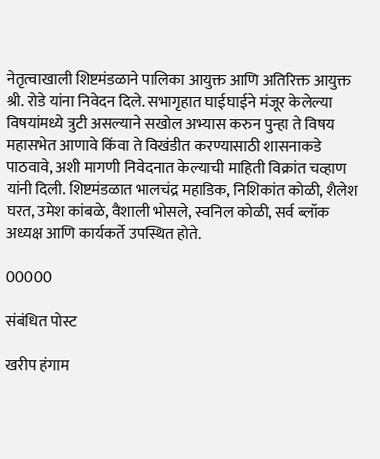नेतृत्वाखाली शिष्टमंडळाने पालिका आयुक्त आणि अतिरिक्त आयुक्त श्री. रोडे यांना निवेदन दिले. सभागृहात घाईघाईने मंजूर केलेल्या विषयांमध्ये त्रुटी असल्याने सखोल अभ्यास करुन पुन्हा ते विषय महासभेत आणावे किंवा ते विखंडीत करण्यासाठी शासनाकडे पाठवावे, अशी मागणी निवेदनात केल्याची माहिती विक्रांत चव्हाण यांनी दिली. शिष्टमंडळात भालचंद्र महाडिक, निशिकांत कोळी, शैलेश घरत, उमेश कांबळे, वैशाली भोसले, स्वनिल कोळी, सर्व ब्लॉक अध्यक्ष आणि कार्यकर्ते उपस्थित होते.

00000

संबंधित पोस्ट

खरीप हंगाम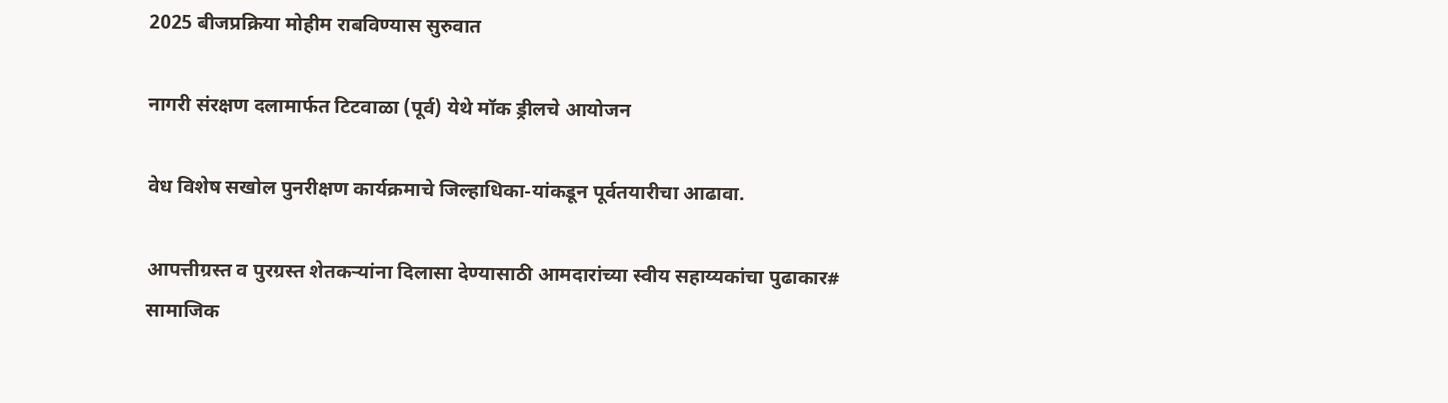2025 बीजप्रक्रिया मोहीम राबविण्यास सुरुवात

नागरी संरक्षण दलामार्फत टिटवाळा (पूर्व) येथे मॉक ड्रीलचे आयोजन

वेध विशेष सखोल पुनरीक्षण कार्यक्रमाचे जिल्हाधिका-यांकडून पूर्वतयारीचा आढावा.

आपत्तीग्रस्त व पुरग्रस्त शेतकऱ्यांना दिलासा देण्यासाठी आमदारांच्या स्वीय सहाय्यकांचा पुढाकार# सामाजिक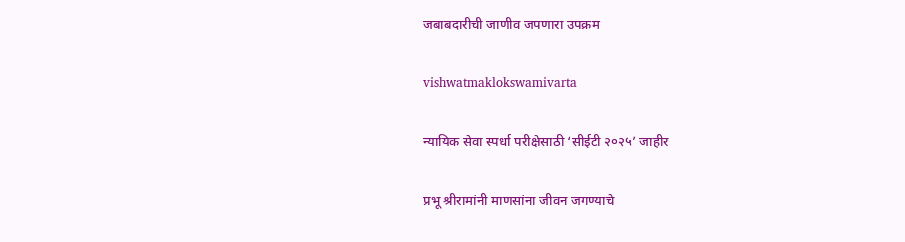जबाबदारीची जाणीव जपणारा उपक्रम

vishwatmaklokswamivarta

न्यायिक सेवा स्पर्धा परीक्षेसाठी ‘सीईटी २०२५’ जाहीर

प्रभू श्रीरामांनी माणसांना जीवन जगण्याचे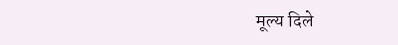मूल्य दिले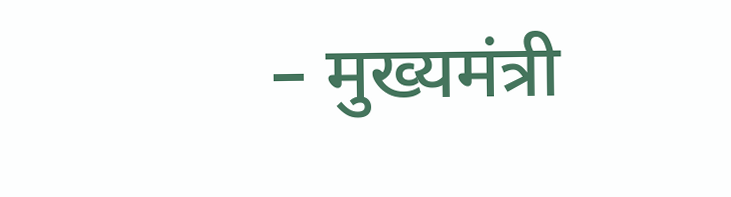– मुख्यमंत्री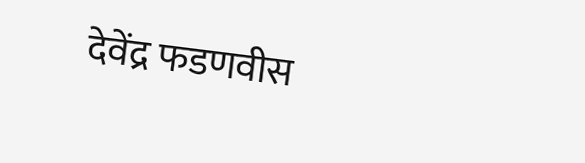देवेंद्र फडणवीस